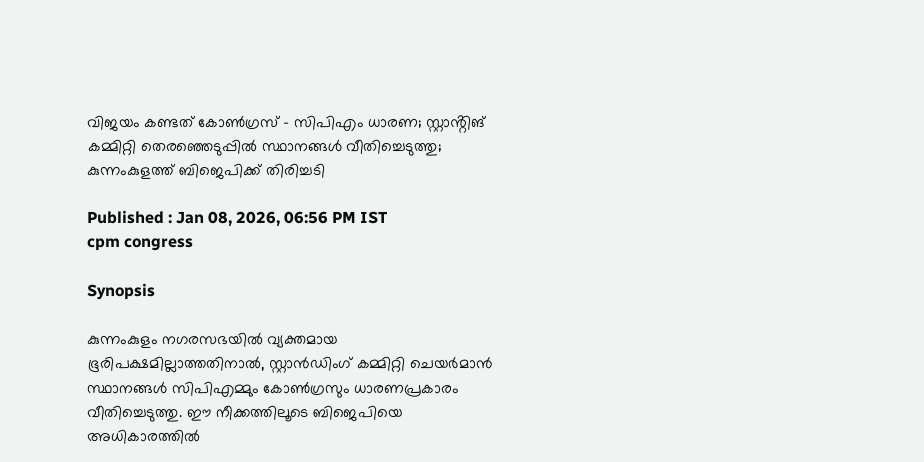വിജയം കണ്ടത് കോൺഗ്രസ് - സിപിഎം ധാരണ; സ്റ്റാൻ്റിങ് കമ്മിറ്റി തെരഞ്ഞെടുപ്പിൽ സ്ഥാനങ്ങൾ വീതിച്ചെടുത്തു; കുന്നംകുളത്ത് ബിജെപിക്ക് തിരിച്ചടി

Published : Jan 08, 2026, 06:56 PM IST
cpm congress

Synopsis

കുന്നംകുളം നഗരസഭയിൽ വ്യക്തമായ ഭൂരിപക്ഷമില്ലാത്തതിനാൽ, സ്റ്റാൻഡിംഗ് കമ്മിറ്റി ചെയർമാൻ സ്ഥാനങ്ങൾ സിപിഎമ്മും കോൺഗ്രസും ധാരണപ്രകാരം വീതിച്ചെടുത്തു. ഈ നീക്കത്തിലൂടെ ബിജെപിയെ അധികാരത്തിൽ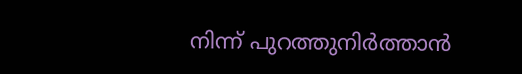നിന്ന് പുറത്തുനിർത്താൻ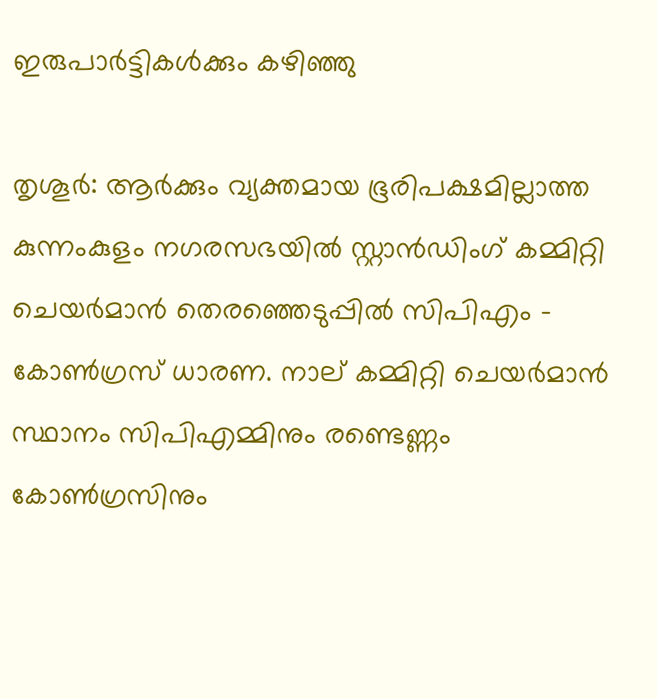ഇരുപാർട്ടികൾക്കും കഴിഞ്ഞു

തൃശൂര്‍: ആര്‍ക്കും വ്യക്തമായ ഭൂരിപക്ഷമില്ലാത്ത കുന്നംകുളം നഗരസഭയില്‍ സ്റ്റാന്‍ഡിംഗ് കമ്മിറ്റി ചെയര്‍മാന്‍ തെരഞ്ഞെടുപ്പില്‍ സിപിഎം - കോണ്‍ഗ്രസ് ധാരണ. നാല് കമ്മിറ്റി ചെയര്‍മാന്‍ സ്ഥാനം സിപിഎമ്മിനും രണ്ടെണ്ണം കോണ്‍ഗ്രസിനും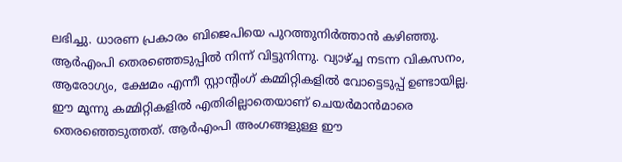ലഭിച്ചു. ധാരണ പ്രകാരം ബിജെപിയെ പുറത്തുനിര്‍ത്താന്‍ കഴിഞ്ഞു. ആര്‍എംപി തെരഞ്ഞെടുപ്പിൽ നിന്ന് വിട്ടുനിന്നു. വ്യാഴ്ച്ച നടന്ന വികസനം, ആരോഗ്യം, ക്ഷേമം എന്നീ സ്റ്റാന്റിംഗ് കമ്മിറ്റികളില്‍ വോട്ടെടുപ്പ് ഉണ്ടായില്ല. ഈ മൂന്നു കമ്മിറ്റികളില്‍ എതിരില്ലാതെയാണ് ചെയര്‍മാന്‍മാരെ തെരഞ്ഞെടുത്തത്. ആര്‍എംപി അംഗങ്ങളുള്ള ഈ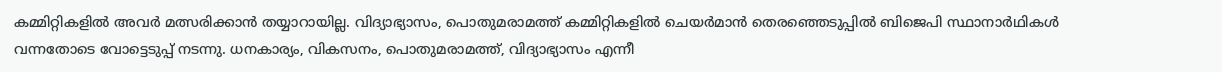കമ്മിറ്റികളില്‍ അവര്‍ മത്സരിക്കാന്‍ തയ്യാറായില്ല. വിദ്യാഭ്യാസം, പൊതുമരാമത്ത് കമ്മിറ്റികളില്‍ ചെയര്‍മാന്‍ തെരഞ്ഞെടുപ്പില്‍ ബിജെപി സ്ഥാനാര്‍ഥികള്‍ വന്നതോടെ വോട്ടെടുപ്പ് നടന്നു. ധനകാര്യം, വികസനം, പൊതുമരാമത്ത്, വിദ്യാഭ്യാസം എന്നീ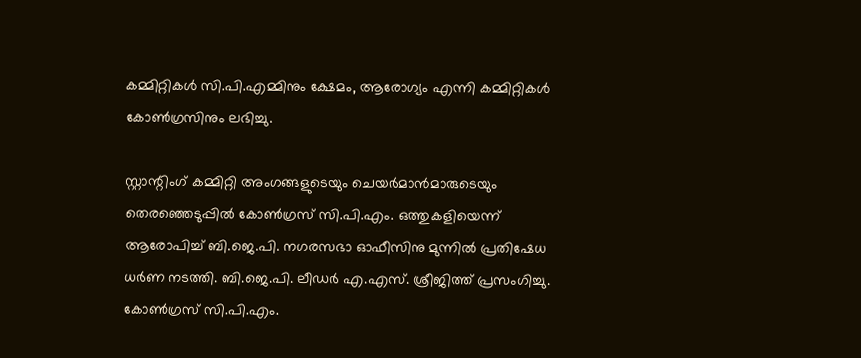കമ്മിറ്റികള്‍ സി.പി.എമ്മിനും ക്ഷേമം, ആരോഗ്യം എന്നി കമ്മിറ്റികള്‍ കോണ്‍ഗ്രസിനും ലഭിച്ചു.

സ്റ്റാന്റിംഗ് കമ്മിറ്റി അംഗങ്ങളുടെയും ചെയര്‍മാന്‍മാരുടെയും തെരഞ്ഞെടുപ്പില്‍ കോണ്‍ഗ്രസ് സി.പി.എം. ഒത്തുകളിയെന്ന് ആരോപിച്ച് ബി.ജെ.പി. നഗരസഭാ ഓഫീസിനു മുന്നില്‍ പ്രതിഷേധ ധര്‍ണ നടത്തി. ബി.ജെ.പി. ലീഡര്‍ എ.എസ്. ശ്രീജിത്ത് പ്രസംഗിച്ചു. കോണ്‍ഗ്രസ് സി.പി.എം.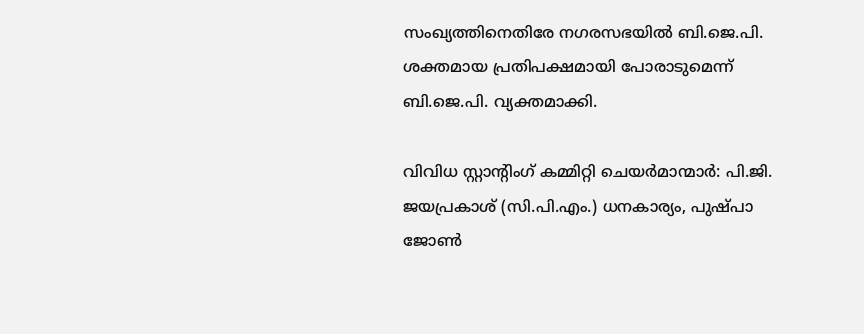സംഖ്യത്തിനെതിരേ നഗരസഭയില്‍ ബി.ജെ.പി. ശക്തമായ പ്രതിപക്ഷമായി പോരാടുമെന്ന് ബി.ജെ.പി. വ്യക്തമാക്കി.

വിവിധ സ്റ്റാന്റിംഗ് കമ്മിറ്റി ചെയര്‍മാന്മാർ: പി.ജി. ജയപ്രകാശ് (സി.പി.എം.) ധനകാര്യം, പുഷ്പാ ജോണ്‍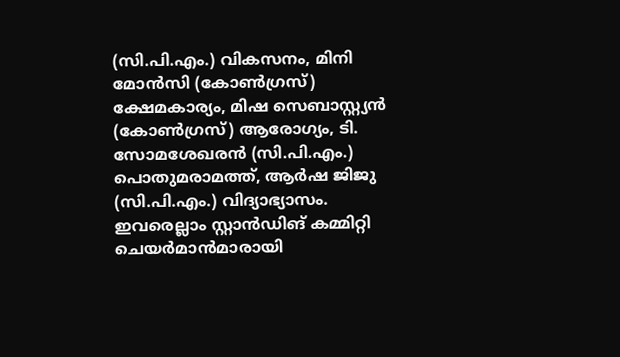(സി.പി.എം.) വികസനം, മിനി മോന്‍സി (കോണ്‍ഗ്രസ്) ക്ഷേമകാര്യം, മിഷ സെബാസ്റ്റ്യന്‍ (കോണ്‍ഗ്രസ്) ആരോഗ്യം, ടി. സോമശേഖരന്‍ (സി.പി.എം.) പൊതുമരാമത്ത്, ആര്‍ഷ ജിജു (സി.പി.എം.) വിദ്യാഭ്യാസം. ഇവരെല്ലാം സ്റ്റാന്‍ഡിങ് കമ്മിറ്റി ചെയര്‍മാന്‍മാരായി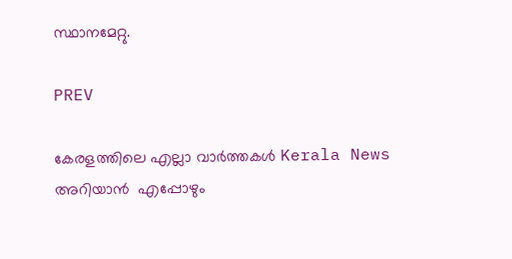സ്ഥാനമേറ്റു.

PREV

കേരളത്തിലെ എല്ലാ വാർത്തകൾ Kerala News അറിയാൻ  എപ്പോഴും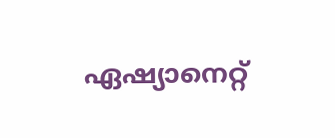ഏഷ്യാനെറ്റ്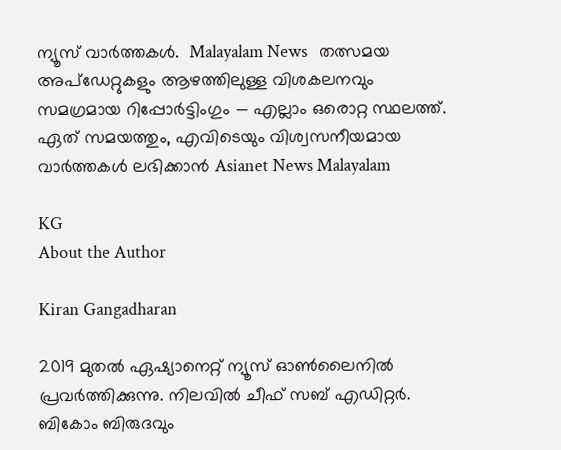ന്യൂസ് വാർത്തകൾ.  Malayalam News   തത്സമയ അപ്‌ഡേറ്റുകളും ആഴത്തിലുള്ള വിശകലനവും സമഗ്രമായ റിപ്പോർട്ടിംഗും — എല്ലാം ഒരൊറ്റ സ്ഥലത്ത്. ഏത് സമയത്തും, എവിടെയും വിശ്വസനീയമായ വാർത്തകൾ ലഭിക്കാൻ Asianet News Malayalam

KG
About the Author

Kiran Gangadharan

2019 മുതല്‍ ഏഷ്യാനെറ്റ് ന്യൂസ് ഓണ്‍ലൈനില്‍ പ്രവര്‍ത്തിക്കുന്നു. നിലവില്‍ ചീഫ് സബ് എഡിറ്റർ. ബികോം ബിരുദവും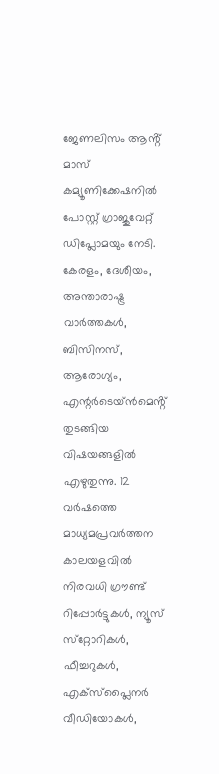ജേണലിസം ആൻ്റ് മാസ് കമ്യൂണിക്കേഷനിൽ പോസ്റ്റ് ഗ്രാജുവേറ്റ് ഡിപ്ലോമയും നേടി. കേരളം, ദേശീയം, അന്താരാഷ്ട്ര വാര്‍ത്തകള്‍, ബിസിനസ്, ആരോഗ്യം, എന്റർടെയ്ൻമെൻ്റ് തുടങ്ങിയ വിഷയങ്ങളില്‍ എഴുതുന്നു. 12 വര്‍ഷത്തെ മാധ്യമപ്രവര്‍ത്തന കാലയളവില്‍ നിരവധി ഗ്രൗണ്ട് റിപ്പോര്‍ട്ടുകള്‍, ന്യൂസ് സ്‌റ്റോറികള്‍, ഫീച്ചറുകള്‍, എക്‌സ്‌പ്ലൈന‍ർ വീഡിയോകൾ,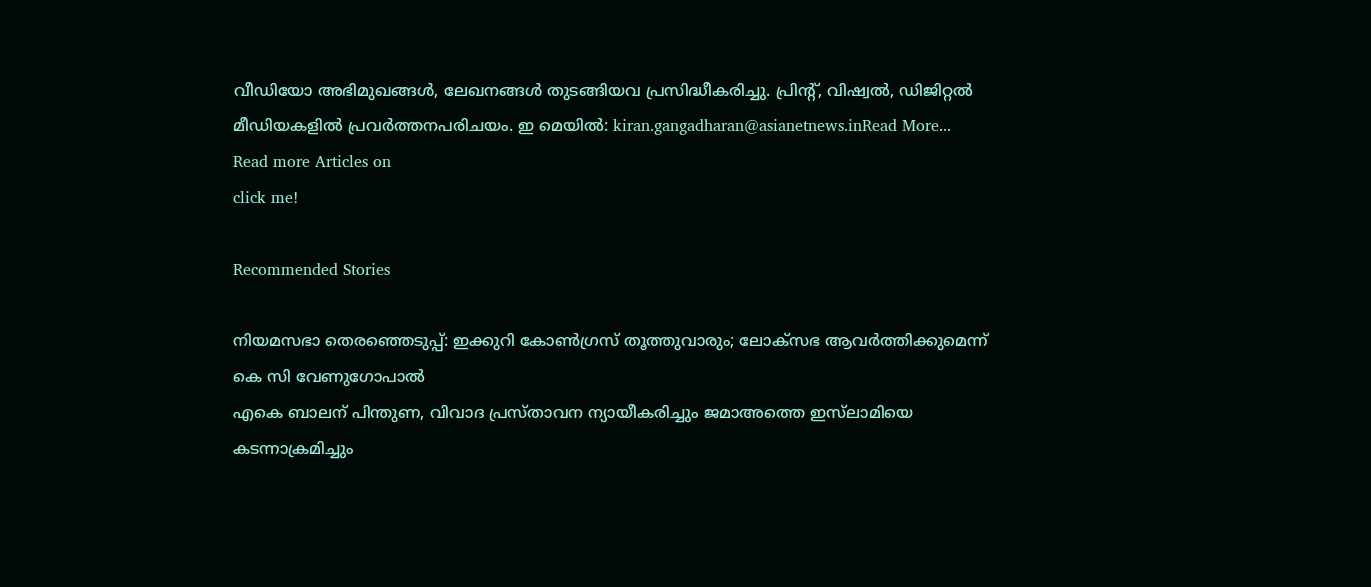വീഡിയോ അഭിമുഖങ്ങള്‍, ലേഖനങ്ങള്‍ തുടങ്ങിയവ പ്രസിദ്ധീകരിച്ചു. പ്രിന്റ്, വിഷ്വല്‍, ഡിജിറ്റല്‍ മീഡിയകളില്‍ പ്രവര്‍ത്തനപരിചയം. ഇ മെയില്‍: kiran.gangadharan@asianetnews.inRead More...
Read more Articles on
click me!

Recommended Stories

നിയമസഭാ തെരഞ്ഞെടുപ്പ്: ഇക്കുറി കോ‌ണ്‍ഗ്രസ് തൂത്തുവാരും; ലോക്സഭ ആവർത്തിക്കുമെന്ന് കെ സി വേണുഗോപാൽ
എകെ ബാലന് പിന്തുണ, വിവാദ പ്രസ്താവന ന്യായീകരിച്ചും ജമാഅത്തെ ഇസ്‌ലാമിയെ കടന്നാക്രമിച്ചും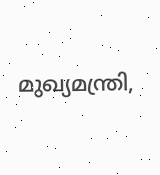മുഖ്യമന്ത്രി,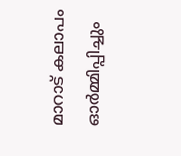മാറാട് കലാപം ഓർമ്മിപ്പിച്ചും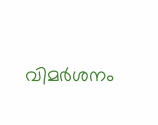വിമർശനം